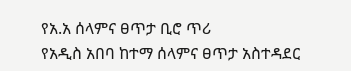የአ.አ ሰላምና ፀጥታ ቢሮ ጥሪ
የአዲስ አበባ ከተማ ሰላምና ፀጥታ አስተዳደር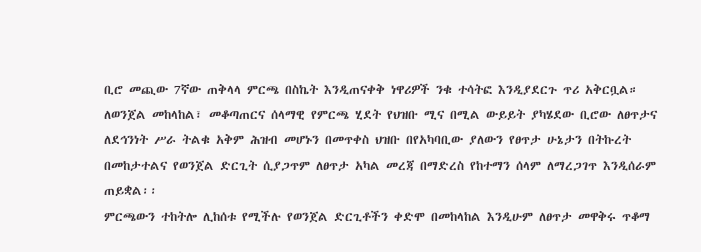ቢሮ መጪው 7ኛው ጠቅላላ ምርጫ በስኬት እንዲጠናቀቅ ነዋሪዎች ንቁ ተሳትፎ እንዲያደርጉ ጥሪ አቅርቧል።
ለወንጀል መከላከል፣ መቆጣጠርና ሰላማዊ የምርጫ ሂደት የህዝቡ ሚና በሚል ውይይት ያካሄደው ቢሮው ለፀጥታና ለደኅንነት ሥራ ትልቁ አቅም ሕዝብ መሆኑን በመጥቀስ ህዝቡ በየአካባቢው ያለውን የፀጥታ ሁኔታን በትኩረት በመከታተልና የወንጀል ድርጊት ሲያጋጥም ለፀጥታ አካል መረጃ በማድረስ የከተማን ሰላም ለማረጋገጥ እንዲሰራም ጠይቋል፡፡
ምርጫውን ተከትሎ ሊከሰቱ የሚችሉ የወንጀል ድርጊቶችን ቀድሞ በመከላከል እንዲሁም ለፀጥታ መዋቅሩ ጥቆማ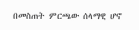በመስጠት ምርጫው ሰላማዊ ሆኖ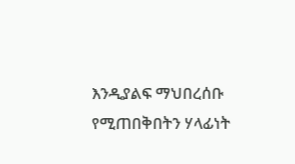እንዲያልፍ ማህበረሰቡ የሚጠበቅበትን ሃላፊነት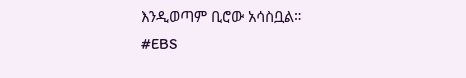እንዲወጣም ቢሮው አሳስቧል።
#EBS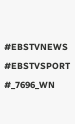#EBSTVNEWS
#EBSTVSPORT
#_7696_WN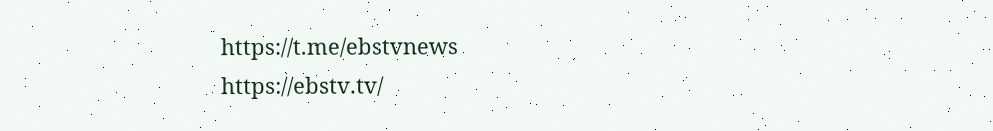https://t.me/ebstvnews
https://ebstv.tv/